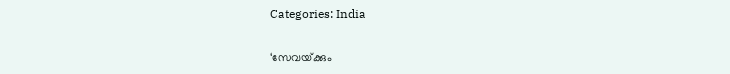Categories: India

‘സേവയ്‌ക്കും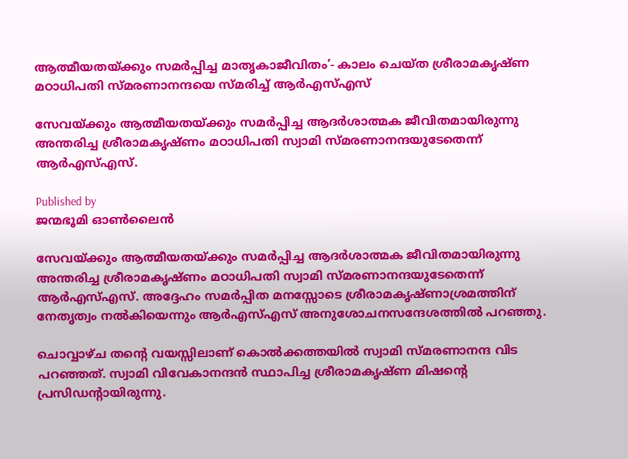ആത്മീയതയ്‌ക്കും സമര്‍പ്പിച്ച മാതൃകാജീവിതം’- കാലം ചെയ്ത ശ്രീരാമകൃഷ്ണ മഠാധിപതി സ്മരണാനന്ദയെ സ്മരിച്ച് ആര്‍എസ്എസ്

സേവയ്ക്കും ആത്മീയതയ്ക്കും സമര്‍പ്പിച്ച ആദര്‍ശാത്മക ജീവിതമായിരുന്നു അന്തരിച്ച ശ്രീരാമകൃഷ്ണം മഠാധിപതി സ്വാമി സ്മരണാനന്ദയുടേതെന്ന് ആര്‍എസ്എസ്.

Published by
ജന്മഭൂമി ഓണ്‍ലൈന്‍

സേവയ്‌ക്കും ആത്മീയതയ്‌ക്കും സമര്‍പ്പിച്ച ആദര്‍ശാത്മക ജീവിതമായിരുന്നു അന്തരിച്ച ശ്രീരാമകൃഷ്ണം മഠാധിപതി സ്വാമി സ്മരണാനന്ദയുടേതെന്ന് ആര്‍എസ്എസ്. അദ്ദേഹം സമര്‍പ്പിത മനസ്സോടെ ശ്രീരാമകൃഷ്ണാശ്രമത്തിന് നേതൃത്വം നല്‍കിയെന്നും ആര്‍എസ്എസ് അനുശോചനസന്ദേശത്തില്‍ പറഞ്ഞു.

ചൊവ്വാഴ്ച തന്റെ വയസ്സിലാണ് കൊല്‍ക്കത്തയില്‍ സ്വാമി സ്മരണാനന്ദ വിട പറഞ്ഞത്. സ്വാമി വിവേകാനന്ദന്‍ സ്ഥാപിച്ച ശ്രീരാമകൃഷ്ണ മിഷന്റെ പ്രസിഡന്‍റായിരുന്നു.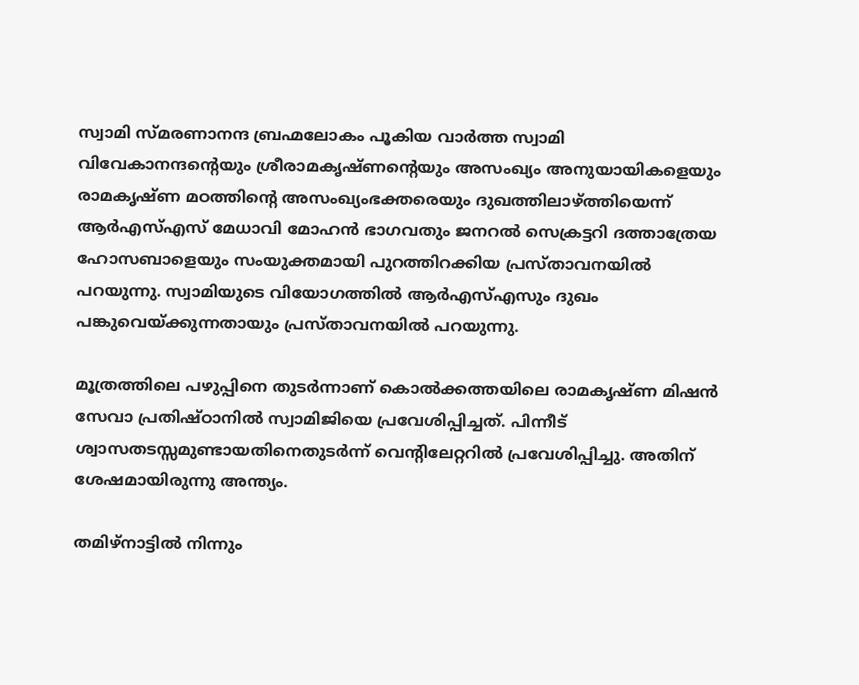സ്വാമി സ്മരണാനന്ദ ബ്രഹ്മലോകം പൂകിയ വാര്‍ത്ത സ്വാമി വിവേകാനന്ദന്റെയും ശ്രീരാമകൃഷ്ണന്റെയും അസംഖ്യം അനുയായികളെയും രാമകൃഷ്ണ മഠത്തിന്റെ അസംഖ്യംഭക്തരെയും ദുഖത്തിലാഴ്‌ത്തിയെന്ന് ആര്‍എസ്എസ് മേധാവി മോഹന്‍ ഭാഗവതും ജനറല്‍ സെക്രട്ടറി ദത്താത്രേയ ഹോസബാളെയും സംയുക്തമായി പുറത്തിറക്കിയ പ്രസ്താവനയില്‍ പറയുന്നു. സ്വാമിയുടെ വിയോഗത്തില്‍ ആര്‍എസ്എസും ദുഖം പങ്കുവെയ്‌ക്കുന്നതായും പ്രസ്താവനയില്‍ പറയുന്നു.

മൂത്രത്തിലെ പഴുപ്പിനെ തുടര്‍ന്നാണ് കൊല്‍ക്കത്തയിലെ രാമകൃഷ്ണ മിഷന്‍ സേവാ പ്രതിഷ്ഠാനില്‍ സ്വാമിജിയെ പ്രവേശിപ്പിച്ചത്. പിന്നീട് ശ്വാസതടസ്സമുണ്ടായതിനെതുടര്‍ന്ന് വെന്‍റിലേറ്ററില്‍ പ്രവേശിപ്പിച്ചു. അതിന് ശേഷമായിരുന്നു അന്ത്യം.

തമിഴ്നാട്ടില്‍ നിന്നും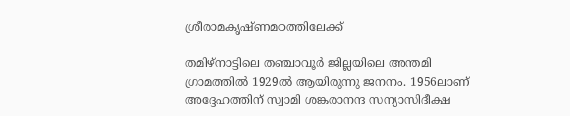ശ്രീരാമകൃഷ്ണമഠത്തിലേക്ക്

തമിഴ്നാട്ടിലെ തഞ്ചാവൂര്‍ ജില്ലയിലെ അന്തമി ഗ്രാമത്തില്‍ 1929ല്‍ ആയിരുന്നു ജനനം. 1956ലാണ് അദ്ദേഹത്തിന് സ്വാമി ശങ്കരാനന്ദ സന്യാസിദീക്ഷ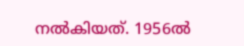നല്‍കിയത്. 1956ല്‍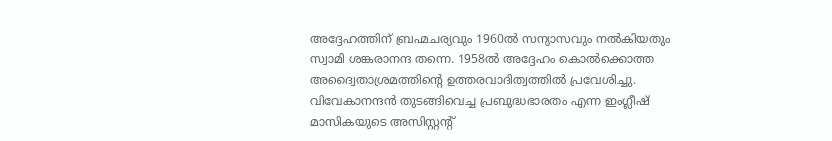അദ്ദേഹത്തിന് ബ്രഹ്മചര്യവും 1960ല്‍ സന്യാസവും നല്‍കിയതും സ്വാമി ശങ്കരാനന്ദ തന്നെ. 1958ല്‍ അദ്ദേഹം കൊല്‍ക്കൊത്ത അദ്വൈതാശ്രമത്തിന്റെ ഉത്തരവാദിത്വത്തില്‍ പ്രവേശിച്ചു. വിവേകാനന്ദന്‍ തുടങ്ങിവെച്ച പ്രബുദ്ധഭാരതം എന്ന ഇംഗ്ലീഷ് മാസികയുടെ അസിസ്റ്റന്‍റ്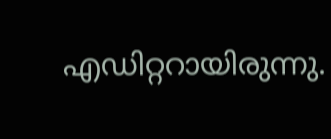എഡിറ്ററായിരുന്നു.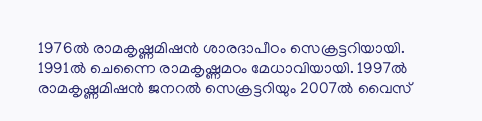1976ല്‍ രാമകൃഷ്ണമിഷന്‍ ശാരദാപീഠം സെക്രട്ടറിയായി. 1991ല്‍ ചെന്നൈ രാമകൃഷ്ണമഠം മേധാവിയായി. 1997ല്‍ രാമകൃഷ്ണമിഷന്‍ ജനറല്‍ സെക്രട്ടറിയും 2007ല്‍ വൈസ്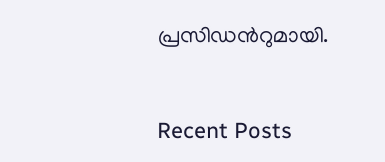പ്രസിഡന്‍റുമായി.



Recent Posts